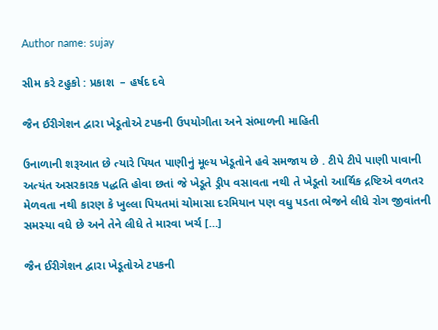Author name: sujay

સીમ કરે ટહુકો : પ્રકાશ  – હર્ષદ દવે

જૈન ઈરીગેશન દ્વારા ખેડૂતોએ ટપકની ઉપયોગીતા અને સંભાળની માહિતી

ઉનાળાની શરૂઆત છે ત્યારે પિયત પાણીનું મૂલ્ય ખેડૂતોને હવે સમજાય છે . ટીપે ટીપે પાણી પાવાની અત્યંત અસરકારક પદ્ધતિ હોવા છતાં જે ખેડૂતે ડ્રીપ વસાવતા નથી તે ખેડૂતો આર્થિક દ્રષ્ટિએ વળતર મેળવતા નથી કારણ કે ખુલ્લા પિયતમાં ચોમાસા દરમિયાન પણ વધુ પડતા ભેજને લીધે રોગ જીવાંતની સમસ્યા વધે છે અને તેને લીધે તે મારવા ખર્ચ […]

જૈન ઈરીગેશન દ્વારા ખેડૂતોએ ટપકની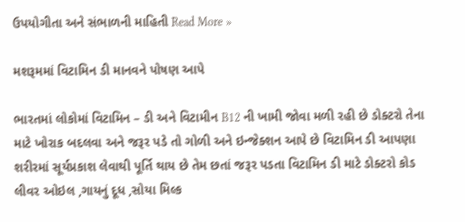ઉપયોગીતા અને સંભાળની માહિતી Read More »

મશરૂમમાં વિટામિન ડી માનવને પોષણ આપે

ભારતમાં લોકોમાં વિટામિન – ડી અને વિટામીન B12 ની ખામી જોવા મળી રહી છે ડોક્ટરો તેના માટે ખોરાક બદલવા અને જરૂર પડે તો ગોળી અને ઇન્જેક્શન આપે છે વિટામિન ડી આપણા શરીરમાં સૂર્યપ્રકાશ લેવાથી પૂર્તિ થાય છે તેમ છતાં જરૂર પડતા વિટામિન ડી માટે ડોક્ટરો કોડ લીવર ઓઇલ ,ગાયનું દૂધ ,સોયા મિલ્ક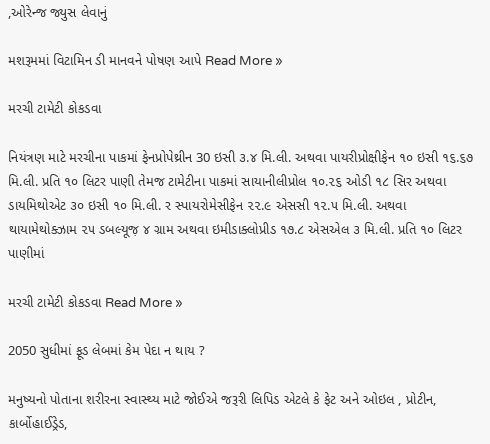,ઓરેન્જ જ્યુસ લેવાનું

મશરૂમમાં વિટામિન ડી માનવને પોષણ આપે Read More »

મરચી ટામેટી કોકડવા

નિયંત્રણ માટે મરચીના પાકમાં ફેનપ્રોપેથ્રીન 30 ઇસી ૩.૪ મિ.લી. અથવા પાયરીપ્રોક્ષીફેન ૧૦ ઇસી ૧૬.૬૭ મિ.લી. પ્રતિ ૧૦ લિટર પાણી તેમજ ટામેટીના પાકમાં સાયાનીલીપ્રોલ ૧૦.૨૬ ઓડી ૧૮ સિર અથવા ડાયમિથોએટ ૩૦ ઇસી ૧૦ મિ.લી. ર સ્પાયરોમેસીફેન ૨૨.૯ એસસી ૧૨.૫ મિ.લી. અથવા થાયામેથોક્ઝામ ૨૫ ડબલ્યૂજ઼ ૪ ગ્રામ અથવા ઇમીડાક્લોપ્રીડ ૧૭.૮ એસએલ ૩ મિ.લી. પ્રતિ ૧૦ લિટર પાણીમાં

મરચી ટામેટી કોકડવા Read More »

2050 સુધીમાં ફૂડ લેબમાં કેમ પેદા ન થાય ?

મનુષ્યનો પોતાના શરીરના સ્વાસ્થ્ય માટે જોઈએ જરૂરી લિપિડ એટલે કે ફેટ અને ઓઇલ , પ્રોટીન, કાર્બોહાઈડ્રેડ,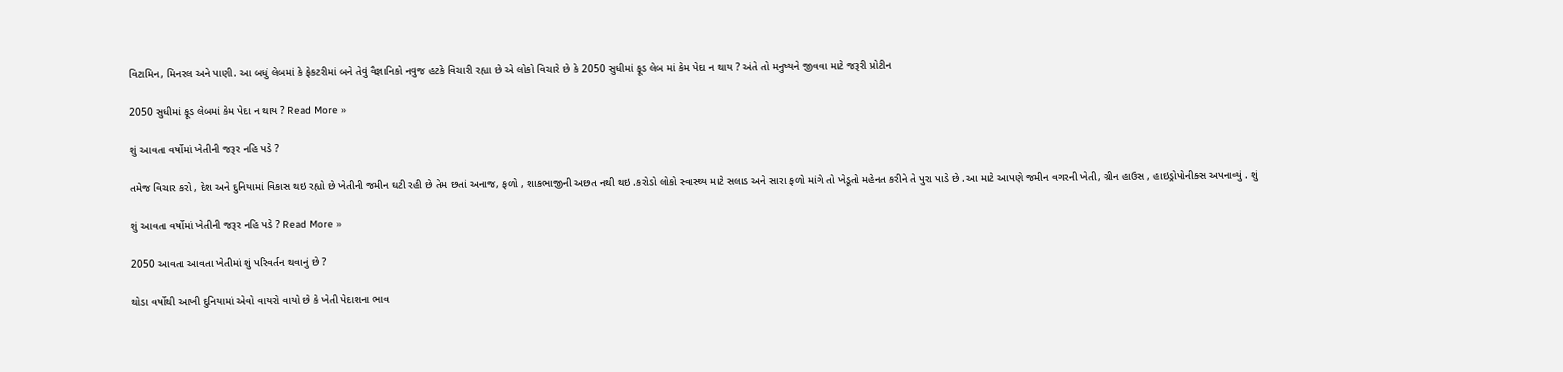વિટામિન, મિનરલ અને પાણી. આ બધું લેબમાં કે ફેકટરીમાં બને તેવું વૈજ્ઞાનિકો નવુજ હટકે વિચારી રહ્યા છે એ લોકો વિચારે છે કે 2050 સુધીમાં ફૂડ લેબ માં કેમ પેદા ન થાય ? અંતે તો મનુષ્યને જીવવા માટે જરૂરી પ્રોટીન

2050 સુધીમાં ફૂડ લેબમાં કેમ પેદા ન થાય ? Read More »

શું આવતા વર્ષોમાં ખેતીની જરૂર નહિ પડે ?

તમેજ વિચાર કરો , દેશ અને દુનિયામાં વિકાસ થઇ રહ્યો છે ખેતીની જમીન ઘટી રહી છે તેમ છતાં અનાજ, ફળો , શાકભાજીની અછત નથી થઇ .કરોડો લોકો સ્વાસ્થ્ય માટે સલાડ અને સારા ફળો માંગે તો ખેડૂતો મહેનત કરીને તે પુરા પાડે છે .આ માટે આપણે જમીન વગરની ખેતી, ગ્રીન હાઉસ , હાઇડ્રોપોનીક્સ અપનાવ્યું . શું

શું આવતા વર્ષોમાં ખેતીની જરૂર નહિ પડે ? Read More »

2050 આવતા આવતા ખેતીમાં શું પરિવર્તન થવાનું છે ?

થોડા વર્ષોથી આખી દુનિયામાં એવો વાયરો વાયો છે કે ખેતી પેદાશના ભાવ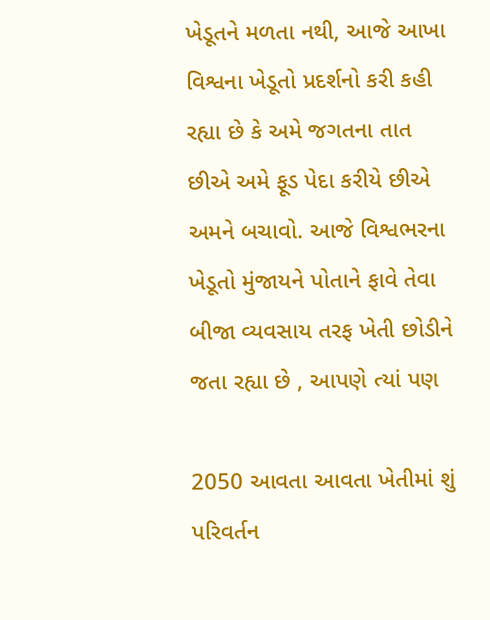ખેડૂતને મળતા નથી, આજે આખા વિશ્વના ખેડૂતો પ્રદર્શનો કરી કહી રહ્યા છે કે અમે જગતના તાત છીએ અમે ફૂડ પેદા કરીયે છીએ અમને બચાવો. આજે વિશ્વભરના ખેડૂતો મુંજાયને પોતાને ફાવે તેવા બીજા વ્યવસાય તરફ ખેતી છોડીને જતા રહ્યા છે , આપણે ત્યાં પણ

2050 આવતા આવતા ખેતીમાં શું પરિવર્તન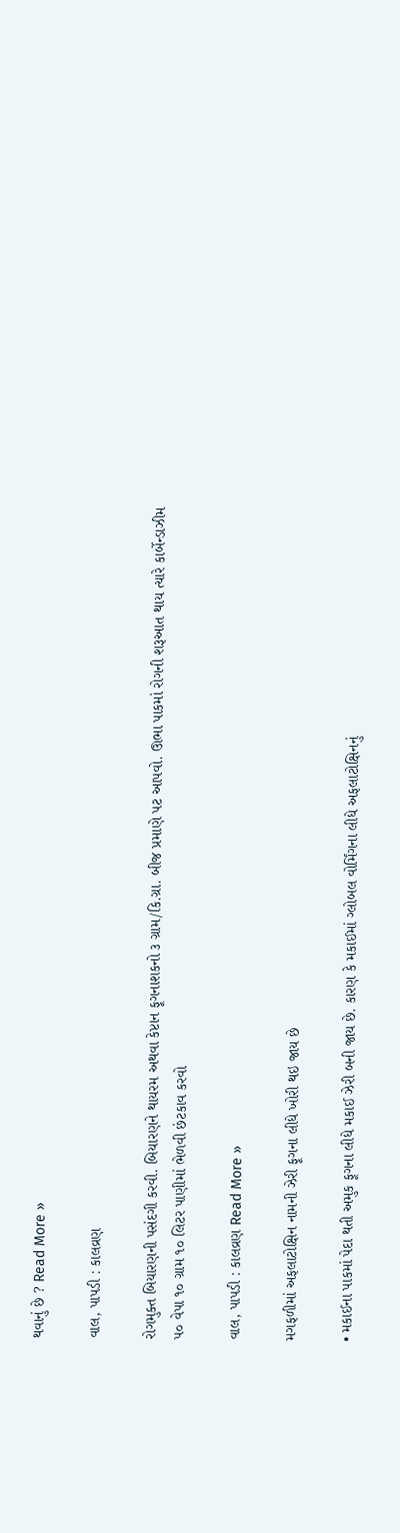થવાનું છે ? Read More »

વાલ, પાપડી : કાલવ્રણ

રોગમુક્ત બિયારણની પસંદગી કરવી. બિયારણને થાયરમ અથવા કેપ્ટાન ફૂગનાશકનો ૩ ગ્રામ/કિ.ગ્રા. બીજ પ્રમાણે પટ આપવો. ઊભા પાકમાં રોગની શરૂઆત થાય ત્યારે કાર્બેન્ડાઝીમ ૫૦ વેપા ૧૦ ગ્રામ ૧૦ લિટર પાણીમાં ભેળવી છંટકાવ કરવો

વાલ, પાપડી : કાલવ્રણ Read More »

મગફળીમાં અફલાટોક્ષિન નામની ઝેરી ફૂગના લીધે ખોરી થઇ જાય છે

• મકાઈના પાકમાં પેદા થતી અમુક ફૂગના લીધે મકાઈ ઝેરી બની જાય છે. કારણ કે મકાઈમાં ગ્લોબલ વોર્મિંગના લીધે અફલાટોક્ષિનનું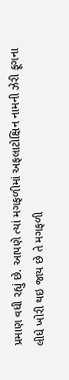પ્રમાણ વધી રહ્યું છે. આપણે ત્યાં મગફળીમાં અફલાટોક્ષિન નામની ઝેરી ફૂગના લીધે ખોરી થઇ જાય છે તે મગફળી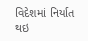વિદેશમાં નિર્યાત થઇ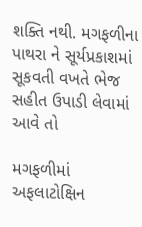શક્તિ નથી. મગફળીના પાથરા ને સૂર્યપ્રકાશમાં સૂકવતી વખતે ભેજ સહીત ઉપાડી લેવામાં આવે તો

મગફળીમાં અફલાટોક્ષિન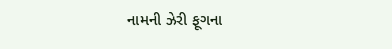નામની ઝેરી ફૂગના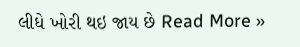લીધે ખોરી થઇ જાય છે Read More »